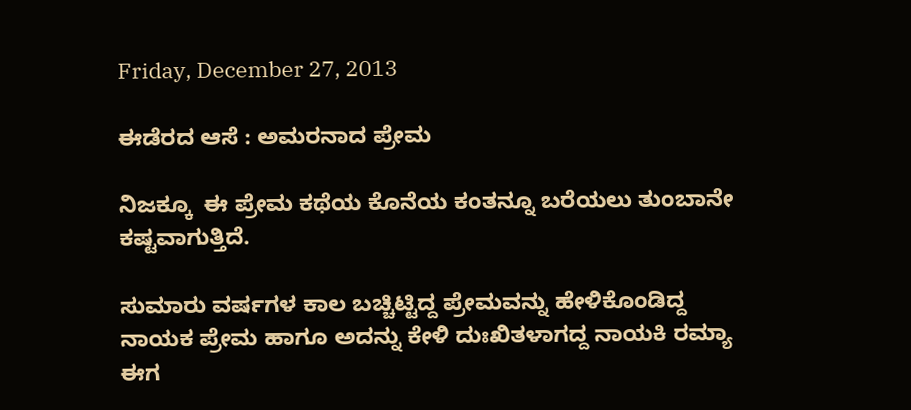Friday, December 27, 2013

ಈಡೆರದ ಆಸೆ : ಅಮರನಾದ ಪ್ರೇಮ

ನಿಜಕ್ಕೂ  ಈ ಪ್ರೇಮ ಕಥೆಯ ಕೊನೆಯ ಕಂತನ್ನೂ ಬರೆಯಲು ತುಂಬಾನೇ ಕಷ್ಟವಾಗುತ್ತಿದೆ.

ಸುಮಾರು ವರ್ಷಗಳ ಕಾಲ ಬಚ್ಚಿಟ್ಟಿದ್ದ ಪ್ರೇಮವನ್ನು ಹೇಳಿಕೊಂಡಿದ್ದ ನಾಯಕ ಪ್ರೇಮ ಹಾಗೂ ಅದನ್ನು ಕೇಳಿ ದುಃಖಿತಳಾಗದ್ದ ನಾಯಕಿ ರಮ್ಯಾ ಈಗ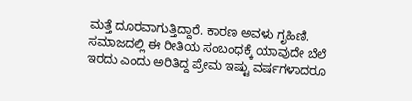ಮತ್ತೆ ದೂರವಾಗುತ್ತಿದ್ದಾರೆ. ಕಾರಣ ಅವಳು ಗೃಹಿಣಿ. ಸಮಾಜದಲ್ಲಿ ಈ ರೀತಿಯ ಸಂಬಂಧಕ್ಕೆ ಯಾವುದೇ ಬೆಲೆ ಇರದು ಎಂದು ಅರಿತಿದ್ದ ಪ್ರೇಮ ಇಷ್ಟು ವರ್ಷಗಳಾದರೂ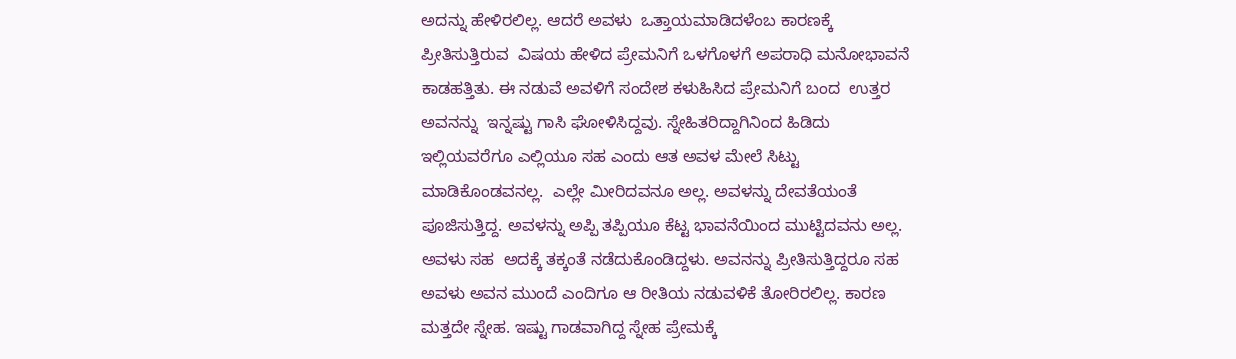ಅದನ್ನು ಹೇಳಿರಲಿಲ್ಲ. ಆದರೆ ಅವಳು  ಒತ್ತಾಯಮಾಡಿದಳೆಂಬ ಕಾರಣಕ್ಕೆ ಪ್ರೀತಿಸುತ್ತಿರುವ  ವಿಷಯ ಹೇಳಿದ ಪ್ರೇಮನಿಗೆ ಒಳಗೊಳಗೆ ಅಪರಾಧಿ ಮನೋಭಾವನೆ ಕಾಡಹತ್ತಿತು. ಈ ನಡುವೆ ಅವಳಿಗೆ ಸಂದೇಶ ಕಳುಹಿಸಿದ ಪ್ರೇಮನಿಗೆ ಬಂದ  ಉತ್ತರ ಅವನನ್ನು  ಇನ್ನಷ್ಟು ಗಾಸಿ ಘೋಳಿಸಿದ್ದವು. ಸ್ನೇಹಿತರಿದ್ದಾಗಿನಿಂದ ಹಿಡಿದು ಇಲ್ಲಿಯವರೆಗೂ ಎಲ್ಲಿಯೂ ಸಹ ಎಂದು ಆತ ಅವಳ ಮೇಲೆ ಸಿಟ್ಟು ಮಾಡಿಕೊಂಡವನಲ್ಲ.  ಎಲ್ಲೇ ಮೀರಿದವನೂ ಅಲ್ಲ. ಅವಳನ್ನು ದೇವತೆಯಂತೆ ಪೂಜಿಸುತ್ತಿದ್ದ. ಅವಳನ್ನು ಅಪ್ಪಿ ತಪ್ಪಿಯೂ ಕೆಟ್ಟ ಭಾವನೆಯಿಂದ ಮುಟ್ಟಿದವನು ಅಲ್ಲ. ಅವಳು ಸಹ  ಅದಕ್ಕೆ ತಕ್ಕಂತೆ ನಡೆದುಕೊಂಡಿದ್ದಳು. ಅವನನ್ನು ಪ್ರೀತಿಸುತ್ತಿದ್ದರೂ ಸಹ ಅವಳು ಅವನ ಮುಂದೆ ಎಂದಿಗೂ ಆ ರೀತಿಯ ನಡುವಳಿಕೆ ತೋರಿರಲಿಲ್ಲ. ಕಾರಣ ಮತ್ತದೇ ಸ್ನೇಹ. ಇಷ್ಟು ಗಾಡವಾಗಿದ್ದ ಸ್ನೇಹ ಪ್ರೇಮಕ್ಕೆ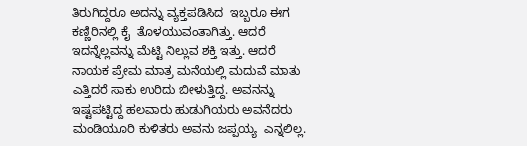ತಿರುಗಿದ್ದರೂ ಅದನ್ನು ವ್ಯಕ್ತಪಡಿಸಿದ  ಇಬ್ಬರೂ ಈಗ ಕಣ್ಣಿರಿನಲ್ಲಿ ಕೈ  ತೊಳಯುವಂತಾಗಿತ್ತು. ಆದರೆ ಇದನ್ನೆಲ್ಲವನ್ನು ಮೆಟ್ಟಿ ನಿಲ್ಲುವ ಶಕ್ತಿ ಇತ್ತು. ಆದರೆ  ನಾಯಕ ಪ್ರೇಮ ಮಾತ್ರ ಮನೆಯಲ್ಲಿ ಮದುವೆ ಮಾತು ಎತ್ತಿದರೆ ಸಾಕು ಉರಿದು ಬೀಳುತ್ತಿದ್ದ. ಅವನನ್ನು ಇಷ್ಟಪಟ್ಟಿದ್ದ ಹಲವಾರು ಹುಡುಗಿಯರು ಅವನೆದರು ಮಂಡಿಯೂರಿ ಕುಳಿತರು ಅವನು ಜಪ್ಪಯ್ಯ  ಎನ್ನಲಿಲ್ಲ.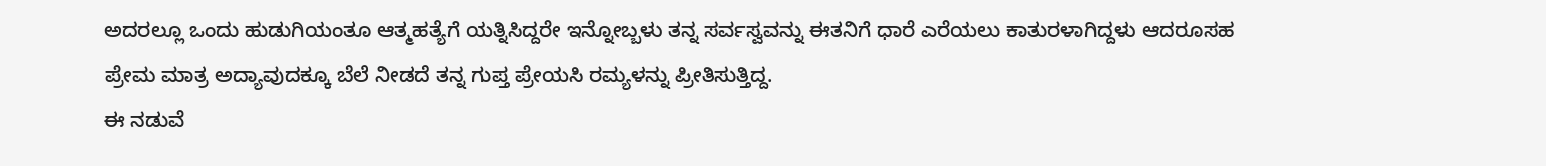ಅದರಲ್ಲೂ ಒಂದು ಹುಡುಗಿಯಂತೂ ಆತ್ಮಹತ್ಯೆಗೆ ಯತ್ನಿಸಿದ್ದರೇ ಇನ್ನೋಬ್ಬಳು ತನ್ನ ಸರ್ವಸ್ವವನ್ನು ಈತನಿಗೆ ಧಾರೆ ಎರೆಯಲು ಕಾತುರಳಾಗಿದ್ದಳು ಆದರೂಸಹ ಪ್ರೇಮ ಮಾತ್ರ ಅದ್ಯಾವುದಕ್ಕೂ ಬೆಲೆ ನೀಡದೆ ತನ್ನ ಗುಪ್ತ ಪ್ರೇಯಸಿ ರಮ್ಯಳನ್ನು ಪ್ರೀತಿಸುತ್ತಿದ್ದ.
ಈ ನಡುವೆ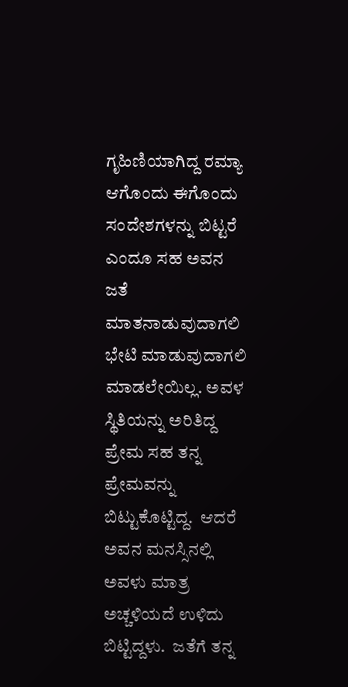ಗೃಹಿಣಿಯಾಗಿದ್ದ ರಮ್ಯಾ ಆಗೊಂದು ಈಗೊಂದು ಸಂದೇಶಗಳನ್ನು ಬಿಟ್ಟರೆ ಎಂದೂ ಸಹ ಅವನ ಜತೆ ಮಾತನಾಡುವುದಾಗಲಿ ಭೇಟಿ ಮಾಡುವುದಾಗಲಿ ಮಾಡಲೇಯಿಲ್ಲ. ಅವಳ ಸ್ಥಿತಿಯನ್ನು ಅರಿತಿದ್ದ ಪ್ರೇಮ ಸಹ ತನ್ನ ಪ್ರೇಮವನ್ನು ಬಿಟ್ಟುಕೊಟ್ಟಿದ್ದ.  ಆದರೆ ಅವನ ಮನಸ್ಸಿನಲ್ಲಿ ಅವಳು ಮಾತ್ರ ಅಚ್ಚಳಿಯದೆ ಉಳಿದು ಬಿಟ್ಟಿದ್ದಳು.  ಜತೆಗೆ ತನ್ನ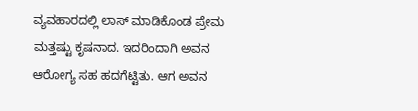ವ್ಯವಹಾರದಲ್ಲಿ ಲಾಸ್ ಮಾಡಿಕೊಂಡ ಪ್ರೇಮ ಮತ್ತಷ್ಟು ಕೃಷನಾದ. ಇದರಿಂದಾಗಿ ಅವನ ಆರೋಗ್ಯ ಸಹ ಹದಗೆಟ್ಟಿತು. ಆಗ ಅವನ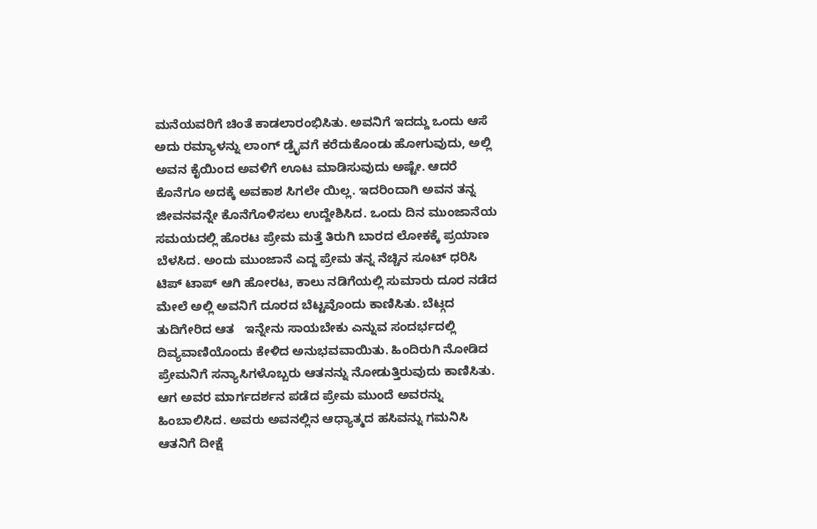ಮನೆಯವರಿಗೆ ಚಿಂತೆ ಕಾಡಲಾರಂಭಿಸಿತು. ಅವನಿಗೆ ಇದದ್ದು ಒಂದು ಆಸೆ ಅದು ರಮ್ಯಾಳನ್ನು ಲಾಂಗ್ ಡ್ರೈವಗೆ ಕರೆದುಕೊಂಡು ಹೋಗುವುದು, ಅಲ್ಲಿ ಅವನ ಕೈಯಿಂದ ಅವಳಿಗೆ ಊಟ ಮಾಡಿಸುವುದು ಅಷ್ಟೇ. ಆದರೆ ಕೊನೆಗೂ ಅದಕ್ಕೆ ಅವಕಾಶ ಸಿಗಲೇ ಯಿಲ್ಲ. ಇದರಿಂದಾಗಿ ಅವನ ತನ್ನ ಜೀವನವನ್ನೇ ಕೊನೆಗೊಳಿಸಲು ಉದ್ದೇಶಿಸಿದ. ಒಂದು ದಿನ ಮುಂಜಾನೆಯ ಸಮಯದಲ್ಲಿ ಹೊರಟ ಪ್ರೇಮ ಮತ್ತೆ ತಿರುಗಿ ಬಾರದ ಲೋಕಕ್ಕೆ ಪ್ರಯಾಣ ಬೆಳಸಿದ. ಅಂದು ಮುಂಜಾನೆ ಎದ್ದ ಪ್ರೇಮ ತನ್ನ ನೆಚ್ಚಿನ ಸೂಟ್ ಧರಿಸಿ ಟಿಪ್ ಟಾಪ್ ಆಗಿ ಹೋರಟ, ಕಾಲು ನಡಿಗೆಯಲ್ಲಿ ಸುಮಾರು ದೂರ ನಡೆದ ಮೇಲೆ ಅಲ್ಲಿ ಅವನಿಗೆ ದೂರದ ಬೆಟ್ಟವೊಂದು ಕಾಣಿಸಿತು. ಬೆಟ್ಗದ ತುದಿಗೇರಿದ ಆತ   ಇನ್ನೇನು ಸಾಯಬೇಕು ಎನ್ನುವ ಸಂದರ್ಭದಲ್ಲಿ  ದಿವ್ಯವಾಣಿಯೊಂದು ಕೇಳಿದ ಅನುಭವವಾಯಿತು. ಹಿಂದಿರುಗಿ ನೋಡಿದ ಪ್ರೇಮನಿಗೆ ಸನ್ಯಾಸಿಗಳೊಬ್ಬರು ಆತನನ್ನು ನೋಡುತ್ತಿರುವುದು ಕಾಣಿಸಿತು. ಆಗ ಅವರ ಮಾರ್ಗದರ್ಶನ ಪಡೆದ ಪ್ರೇಮ ಮುಂದೆ ಅವರನ್ನು ಹಿಂಬಾಲಿಸಿದ. ಅವರು ಅವನಲ್ಲಿನ ಆಧ್ಯಾತ್ಮದ ಹಸಿವನ್ನು ಗಮನಿಸಿ ಆತನಿಗೆ ದೀಕ್ಷೆ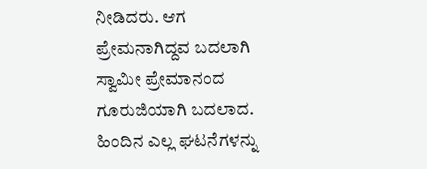ನೀಡಿದರು. ಆಗ  ಪ್ರೇಮನಾಗಿದ್ದವ ಬದಲಾಗಿ ಸ್ವಾಮೀ ಪ್ರೇಮಾನಂದ ಗೂರುಜಿಯಾಗಿ ಬದಲಾದ. ಹಿಂದಿನ ಎಲ್ಲ ಘಟನೆಗಳನ್ನು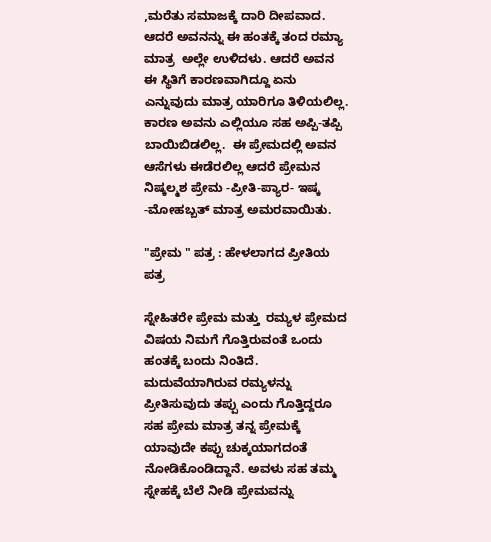,ಮರೆತು ಸಮಾಜಕ್ಕೆ ದಾರಿ ದೀಪವಾದ. ಆದರೆ ಅವನನ್ನು ಈ ಹಂತಕ್ಕೆ ತಂದ ರಮ್ಯಾ ಮಾತ್ರ  ಅಲ್ಲೇ ಉಳಿದಳು. ಆದರೆ ಅವನ ಈ ಸ್ಥಿತಿಗೆ ಕಾರಣವಾಗಿದ್ದೂ ಏನು ಎನ್ನುವುದು ಮಾತ್ರ ಯಾರಿಗೂ ತಿಳಿಯಲಿಲ್ಲ. ಕಾರಣ ಅವನು ಎಲ್ಲಿಯೂ ಸಹ ಅಪ್ಪಿ-ತಪ್ಪಿ ಬಾಯಿಬಿಡಲಿಲ್ಲ.  ಈ ಪ್ರೇಮದಲ್ಲಿ ಅವನ ಆಸೆಗಳು ಈಡೆರಲಿಲ್ಲ ಆದರೆ ಪ್ರೇಮನ ನಿಷ್ಕಲ್ಮಶ ಪ್ರೇಮ -ಪ್ರೀತಿ-ಪ್ಯಾರ- ಇಷ್ಕ -ಮೋಹಬ್ಬತ್ ಮಾತ್ರ ಅಮರವಾಯಿತು.

"ಪ್ರೇಮ " ಪತ್ರ : ಹೇಳಲಾಗದ ಪ್ರೀತಿಯ ಪತ್ರ

ಸ್ನೇಹಿತರೇ ಪ್ರೇಮ ಮತ್ತು  ರಮ್ಯಳ ಪ್ರೇಮದ ವಿಷಯ ನಿಮಗೆ ಗೊತ್ತಿರುವಂತೆ ಒಂದು ಹಂತಕ್ಕೆ ಬಂದು ನಿಂತಿದೆ. ಮದುವೆಯಾಗಿರುವ ರಮ್ಯಳನ್ನು ಪ್ರೀತಿಸುವುದು ತಪ್ಪು ಎಂದು ಗೊತ್ತಿದ್ದರೂ ಸಹ ಪ್ರೇಮ ಮಾತ್ರ ತನ್ನ ಪ್ರೇಮಕ್ಕೆ ಯಾವುದೇ ಕಪ್ಪು ಚುಕ್ಕಯಾಗದಂತೆ ನೋಡಿಕೊಂಡಿದ್ದಾನೆ. ಅವಳು ಸಹ ತಮ್ಮ ಸ್ನೇಹಕ್ಕೆ ಬೆಲೆ ನೀಡಿ ಪ್ರೇಮವನ್ನು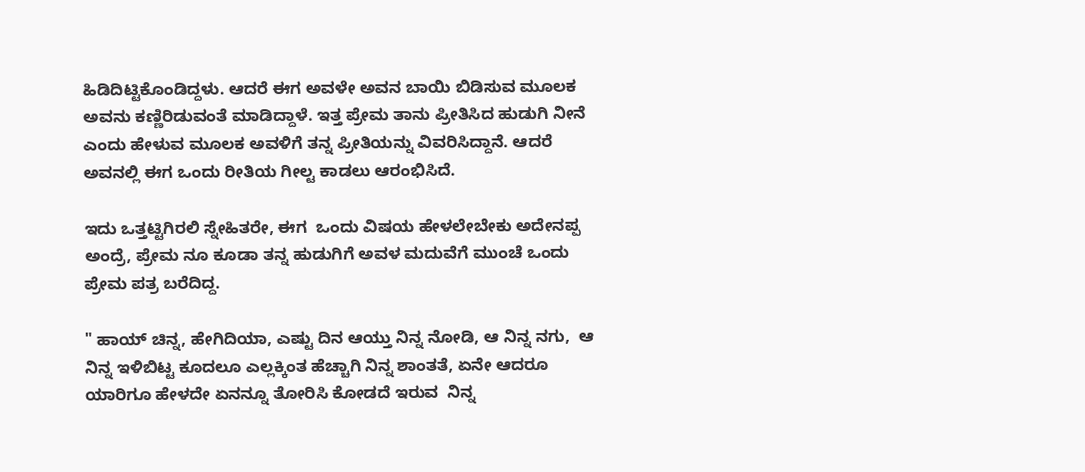ಹಿಡಿದಿಟ್ಟಿಕೊಂಡಿದ್ದಳು. ಆದರೆ ಈಗ ಅವಳೇ ಅವನ ಬಾಯಿ ಬಿಡಿಸುವ ಮೂಲಕ ಅವನು ಕಣ್ಣಿರಿಡುವಂತೆ ಮಾಡಿದ್ದಾಳೆ. ಇತ್ತ ಪ್ರೇಮ ತಾನು ಪ್ರೀತಿಸಿದ ಹುಡುಗಿ ನೀನೆ ಎಂದು ಹೇಳುವ ಮೂಲಕ ಅವಳಿಗೆ ತನ್ನ ಪ್ರೀತಿಯನ್ನು ವಿವರಿಸಿದ್ದಾನೆ. ಆದರೆ ಅವನಲ್ಲಿ ಈಗ ಒಂದು ರೀತಿಯ ಗೀಲ್ಟ ಕಾಡಲು ಆರಂಭಿಸಿದೆ.

ಇದು ಒತ್ತಟ್ಟಿಗಿರಲಿ ಸ್ನೇಹಿತರೇ, ಈಗ  ಒಂದು ವಿಷಯ ಹೇಳಲೇಬೇಕು ಅದೇನಪ್ಪ ಅಂದ್ರೆ, ಪ್ರೇಮ ನೂ ಕೂಡಾ ತನ್ನ ಹುಡುಗಿಗೆ ಅವಳ ಮದುವೆಗೆ ಮುಂಚೆ ಒಂದು ಪ್ರೇಮ ಪತ್ರ ಬರೆದಿದ್ದ.

" ಹಾಯ್ ಚಿನ್ನ, ಹೇಗಿದಿಯಾ, ಎಷ್ಟು ದಿನ ಆಯ್ತು ನಿನ್ನ ನೋಡಿ, ಆ ನಿನ್ನ ನಗು,  ಆ ನಿನ್ನ ಇಳಿಬಿಟ್ಟ ಕೂದಲೂ ಎಲ್ಲಕ್ಕಿಂತ ಹೆಚ್ಚಾಗಿ ನಿನ್ನ ಶಾಂತತೆ, ಏನೇ ಆದರೂ ಯಾರಿಗೂ ಹೇಳದೇ ಏನನ್ನೂ ತೋರಿಸಿ ಕೋಡದೆ ಇರುವ  ನಿನ್ನ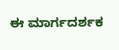ಈ ಮಾರ್ಗದರ್ಶಕ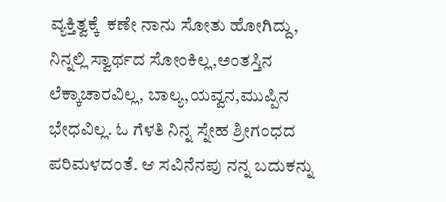ವ್ಯಕ್ತಿತ್ವಕ್ಕೆ  ಕಣೇ ನಾನು ಸೋತು ಹೋಗಿದ್ದು,
ನಿನ್ನಲ್ಲಿ ಸ್ವಾರ್ಥದ ಸೋಂಕಿಲ್ಲ,ಅಂತಸ್ತಿನ ಲೆಕ್ಕಾಚಾರವಿಲ್ಲ, ಬಾಲ್ಯ,ಯವ್ವನ,ಮುಪ್ಪಿನ ಭೇಧವಿಲ್ಲ. ಓ ಗೆಳತಿ ನಿನ್ನ ಸ್ನೇಹ ಶ್ರೀಗಂಧದ ಪರಿಮಳದಂತೆ. ಆ ಸವಿನೆನಪು ನನ್ನ ಬದುಕನ್ನು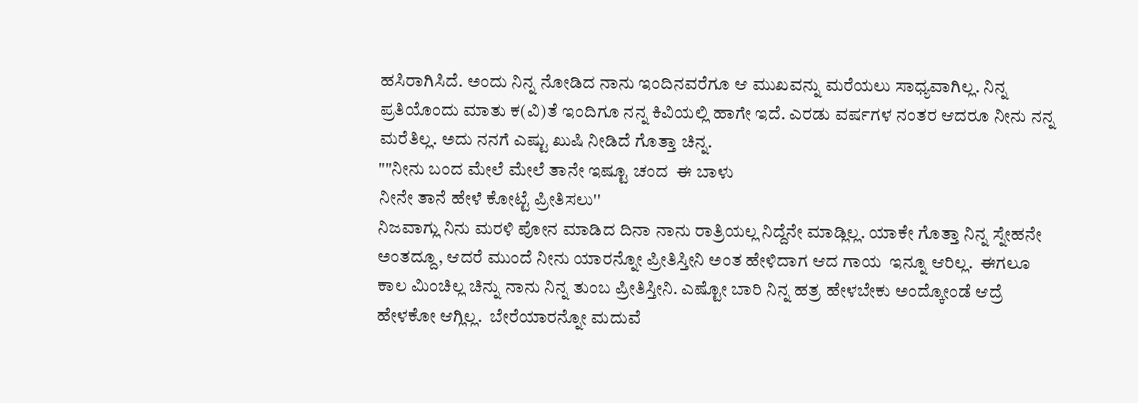ಹಸಿರಾಗಿಸಿದೆ. ಅಂದು ನಿನ್ನ ನೋಡಿದ ನಾನು ಇಂದಿನವರೆಗೂ ಆ ಮುಖವನ್ನು ಮರೆಯಲು ಸಾಧ್ಯವಾಗಿಲ್ಲ. ನಿನ್ನ ಪ್ರತಿಯೊಂದು ಮಾತು ಕ(ವಿ)ತೆ ಇಂದಿಗೂ ನನ್ನ ಕಿವಿಯಲ್ಲಿ ಹಾಗೇ ಇದೆ. ಎರಡು ವರ್ಷಗಳ ನಂತರ ಆದರೂ ನೀನು ನನ್ನ ಮರೆತಿಲ್ಲ. ಅದು ನನಗೆ ಎಷ್ಟು ಖುಷಿ ನೀಡಿದೆ ಗೊತ್ತಾ ಚಿನ್ನ.
""ನೀನು ಬಂದ ಮೇಲೆ ಮೇಲೆ ತಾನೇ ಇಷ್ಟೂ ಚಂದ  ಈ ಬಾಳು
ನೀನೇ ತಾನೆ ಹೇಳೆ ಕೋಟ್ಟೆ ಪ್ರೀತಿಸಲು''
ನಿಜವಾಗ್ಲು ನಿನು ಮರಳಿ ಪೋನ ಮಾಡಿದ ದಿನಾ ನಾನು ರಾತ್ರಿಯಲ್ಲ ನಿದ್ದೆನೇ ಮಾಡ್ಲಿಲ್ಲ. ಯಾಕೇ ಗೊತ್ತಾ ನಿನ್ನ ಸ್ನೇಹನೇ ಅಂತದ್ದೂ, ಆದರೆ ಮುಂದೆ ನೀನು ಯಾರನ್ನೋ ಪ್ರೀತಿಸ್ತೀನಿ ಅಂತ ಹೇಳಿದಾಗ ಆದ ಗಾಯ  ಇನ್ನೂ ಆರಿಲ್ಲ.  ಈಗಲೂ ಕಾಲ ಮಿಂಚಿಲ್ಲ ಚಿನ್ನು ನಾನು ನಿನ್ನ ತುಂಬ ಪ್ರೀತಿಸ್ತೀನಿ. ಎಷ್ಟೋ ಬಾರಿ ನಿನ್ನ ಹತ್ರ ಹೇಳಬೇಕು ಅಂದ್ಕೋಂಡೆ ಆದ್ರೆ ಹೇಳಕೋ ಆಗ್ಲಿಲ್ಲ.  ಬೇರೆಯಾರನ್ನೋ ಮದುವೆ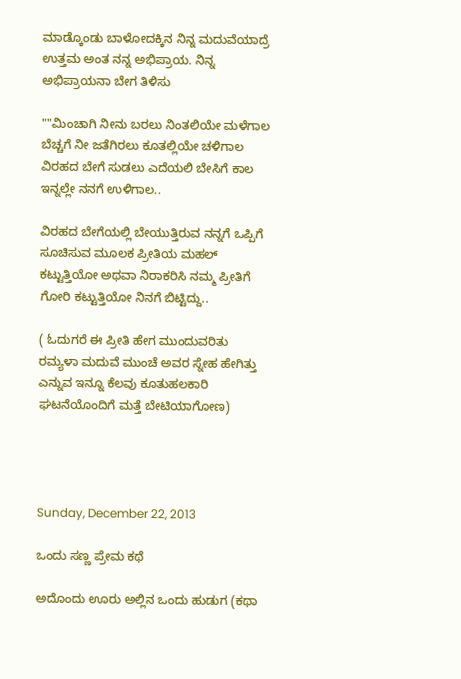ಮಾಡ್ಕೊಂಡು ಬಾಳೋದಕ್ಕಿನ ನಿನ್ನ ಮದುವೆಯಾದ್ರೆ ಉತ್ತಮ ಅಂತ ನನ್ನ ಅಭಿಪ್ರಾಯ. ನಿನ್ನ ಅಭಿಪ್ರಾಯನಾ ಬೇಗ ತಿಳಿಸು

""ಮಿಂಚಾಗಿ ನೀನು ಬರಲು ನಿಂತಲಿಯೇ ಮಳೆಗಾಲ
ಬೆಚ್ಚಗೆ ನೀ ಜತೆಗಿರಲು ಕೂತಲ್ಲಿಯೇ ಚಳಿಗಾಲ
ವಿರಹದ ಬೇಗೆ ಸುಡಲು ಎದೆಯಲಿ ಬೇಸಿಗೆ ಕಾಲ
ಇನ್ನಲ್ಲೇ ನನಗೆ ಉಳಿಗಾಲ..

ವಿರಹದ ಬೇಗೆಯಲ್ಲಿ ಬೇಯುತ್ತಿರುವ ನನ್ನಗೆ ಒಪ್ಪಿಗೆ ಸೂಚಿಸುವ ಮೂಲಕ ಪ್ರೀತಿಯ ಮಹಲ್ ಕಟ್ಟುತ್ತಿಯೋ ಅಥವಾ ನಿರಾಕರಿಸಿ ನಮ್ಮ ಪ್ರೀತಿಗೆ ಗೋರಿ ಕಟ್ಟುತ್ತಿಯೋ ನಿನಗೆ ಬಿಟ್ಟಿದ್ದು..

( ಓದುಗರೆ ಈ ಪ್ರೀತಿ ಹೇಗ ಮುಂದುವರಿತು ರಮ್ಯಳಾ ಮದುವೆ ಮುಂಚೆ ಅವರ ಸ್ನೇಹ ಹೇಗಿತ್ತು ಎನ್ನುವ ಇನ್ನೂ ಕೆಲವು ಕೂತುಹಲಕಾರಿ ಘಟನೆಯೊಂದಿಗೆ ಮತ್ತೆ ಬೇಟಿಯಾಗೋಣ)




Sunday, December 22, 2013

ಒಂದು ಸಣ್ಣ ಪ್ರೇಮ ಕಥೆ

ಅದೊಂದು ಊರು ಅಲ್ಲಿನ ಒಂದು ಹುಡುಗ (ಕಥಾ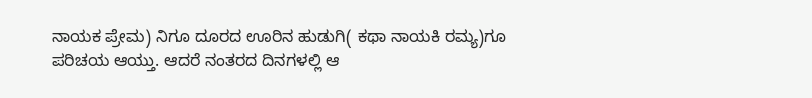ನಾಯಕ ಪ್ರೇಮ) ನಿಗೂ ದೂರದ ಊರಿನ ಹುಡುಗಿ( ಕಥಾ ನಾಯಕಿ ರಮ್ಯ)ಗೂ ಪರಿಚಯ ಆಯ್ತು. ಆದರೆ ನಂತರದ ದಿನಗಳಲ್ಲಿ ಆ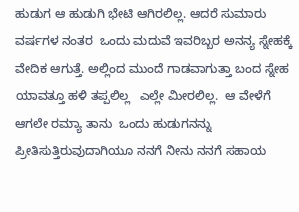ಹುಡುಗ ಆ ಹುಡುಗಿ ಭೇಟಿ ಆಗಿರಲಿಲ್ಲ. ಆದರೆ ಸುಮಾರು ವರ್ಷಗಳ ನಂತರ  ಒಂದು ಮದುವೆ ಇವರಿಬ್ಬರ ಅನನ್ಯ ಸ್ನೇಹಕ್ಕೆ ವೇದಿಕ ಆಗುತ್ತೆ. ಅಲ್ಲಿಂದ ಮುಂದೆ ಗಾಡವಾಗುತ್ತಾ ಬಂದ ಸ್ನೇಹ ಯಾವತ್ತೂ ಹಳಿ ತಪ್ಪಲಿಲ್ಲ   ಎಲ್ಲೇ ಮೀರಲಿಲ್ಲ.  ಆ ವೇಳೆಗೆ ಆಗಲೇ ರಮ್ಯಾ ತಾನು  ಒಂದು ಹುಡುಗನನ್ನು ಪ್ರೀತಿಸುತ್ತಿರುವುದಾಗಿಯೂ ನನಗೆ ನೀನು ನನಗೆ ಸಹಾಯ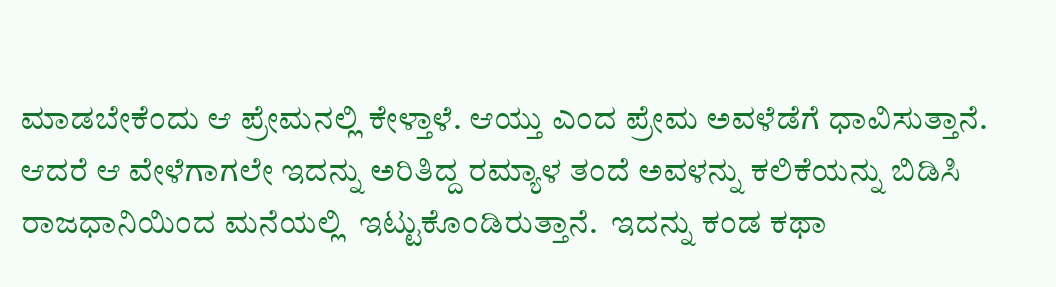ಮಾಡಬೇಕೆಂದು ಆ ಪ್ರೇಮನಲ್ಲಿ ಕೇಳ್ತಾಳೆ. ಆಯ್ತು ಎಂದ ಪ್ರೇಮ ಅವಳೆಡೆಗೆ ಧಾವಿಸುತ್ತಾನೆ. ಆದರೆ ಆ ವೇಳೆಗಾಗಲೇ ಇದನ್ನು ಅರಿತಿದ್ದ ರಮ್ಯಾಳ ತಂದೆ ಅವಳನ್ನು ಕಲಿಕೆಯನ್ನು ಬಿಡಿಸಿ ರಾಜಧಾನಿಯಿಂದ ಮನೆಯಲ್ಲಿ  ಇಟ್ಟುಕೊಂಡಿರುತ್ತಾನೆ.  ಇದನ್ನು ಕಂಡ ಕಥಾ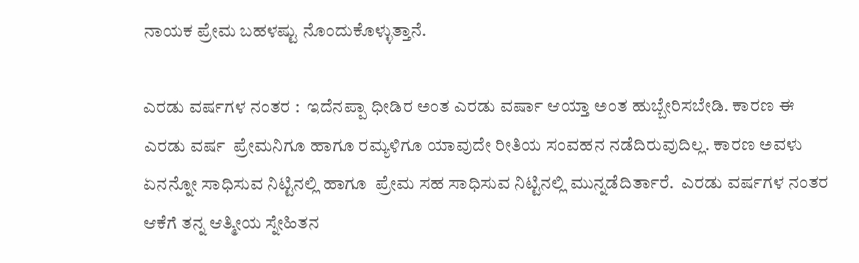ನಾಯಕ ಪ್ರೇಮ ಬಹಳಷ್ಟು ನೊಂದುಕೊಳ್ಳುತ್ತಾನೆ.

ಎರಡು ವರ್ಷಗಳ ನಂತರ :  ಇದೆನಪ್ಪಾ ಧೀಡಿರ ಅಂತ ಎರಡು ವರ್ಷಾ ಆಯ್ತಾ ಅಂತ ಹುಬ್ಬೇರಿಸಬೇಡಿ. ಕಾರಣ ಈ ಎರಡು ವರ್ಷ  ಪ್ರೇಮನಿಗೂ ಹಾಗೂ ರಮ್ಯಳಿಗೂ ಯಾವುದೇ ರೀತಿಯ ಸಂವಹನ ನಡೆದಿರುವುದಿಲ್ಲ. ಕಾರಣ ಅವಳು ಏನನ್ನೋ ಸಾಧಿಸುವ ನಿಟ್ಟಿನಲ್ಲಿ ಹಾಗೂ  ಪ್ರೇಮ ಸಹ ಸಾಧಿಸುವ ನಿಟ್ಟಿನಲ್ಲಿ ಮುನ್ನಡೆದಿರ್ತಾರೆ.  ಎರಡು ವರ್ಷಗಳ ನಂತರ ಆಕೆಗೆ ತನ್ನ ಆತ್ಮೀಯ ಸ್ನೇಹಿತನ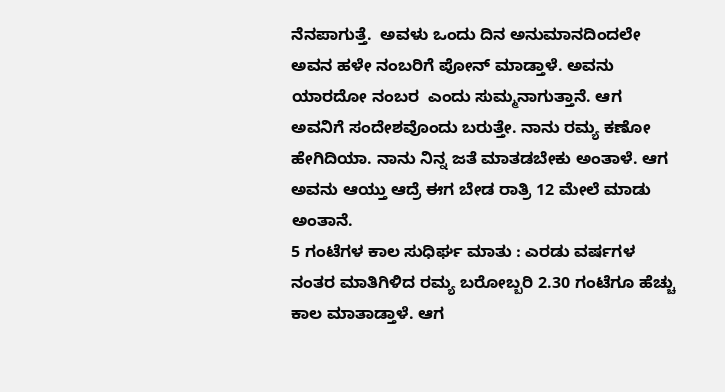ನೆನಪಾಗುತ್ತೆ.  ಅವಳು ಒಂದು ದಿನ ಅನುಮಾನದಿಂದಲೇ ಅವನ ಹಳೇ ನಂಬರಿಗೆ ಪೋನ್ ಮಾಡ್ತಾಳೆ. ಅವನು ಯಾರದೋ ನಂಬರ  ಎಂದು ಸುಮ್ಮನಾಗುತ್ತಾನೆ. ಆಗ ಅವನಿಗೆ ಸಂದೇಶವೊಂದು ಬರುತ್ತೇ. ನಾನು ರಮ್ಯ ಕಣೋ ಹೇಗಿದಿಯಾ. ನಾನು ನಿನ್ನ ಜತೆ ಮಾತಡಬೇಕು ಅಂತಾಳೆ. ಆಗ ಅವನು ಆಯ್ತು ಆದ್ರೆ ಈಗ ಬೇಡ ರಾತ್ರಿ 12 ಮೇಲೆ ಮಾಡು ಅಂತಾನೆ.
5 ಗಂಟೆಗಳ ಕಾಲ ಸುಧಿರ್ಘ ಮಾತು : ಎರಡು ವರ್ಷಗಳ ನಂತರ ಮಾತಿಗಿಳಿದ ರಮ್ಯ ಬರೋಬ್ಬರಿ 2.30 ಗಂಟೆಗೂ ಹೆಚ್ಚು ಕಾಲ ಮಾತಾಡ್ತಾಳೆ. ಆಗ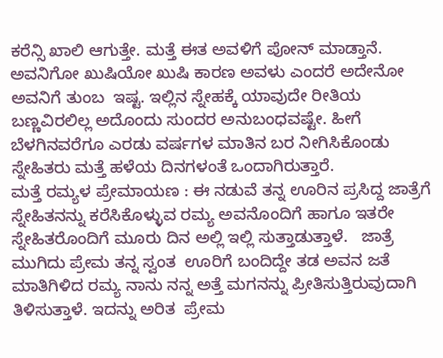ಕರೆನ್ಸಿ ಖಾಲಿ ಆಗುತ್ತೇ. ಮತ್ತೆ ಈತ ಅವಳಿಗೆ ಪೋನ್ ಮಾಡ್ತಾನೆ. ಅವನಿಗೋ ಖುಷಿಯೋ ಖುಷಿ ಕಾರಣ ಅವಳು ಎಂದರೆ ಅದೇನೋ ಅವನಿಗೆ ತುಂಬ  ಇಷ್ಟ. ಇಲ್ಲಿನ ಸ್ನೇಹಕ್ಕೆ ಯಾವುದೇ ರೀತಿಯ ಬಣ್ಣವಿರಲಿಲ್ಲ ಅದೊಂದು ಸುಂದರ ಅನುಬಂಧವಷ್ಟೇ. ಹೀಗೆ ಬೆಳಗಿನವರೆಗೂ ಎರಡು ವರ್ಷಗಳ ಮಾತಿನ ಬರ ನೀಗಿಸಿಕೊಂಡು ಸ್ನೇಹಿತರು ಮತ್ತೆ ಹಳೆಯ ದಿನಗಳಂತೆ ಒಂದಾಗಿರುತ್ತಾರೆ.
ಮತ್ತೆ ರಮ್ಯಳ ಪ್ರೇಮಾಯಣ : ಈ ನಡುವೆ ತನ್ನ ಊರಿನ ಪ್ರಸಿದ್ದ ಜಾತ್ರೆಗೆ ಸ್ನೇಹಿತನನ್ನು ಕರೆಸಿಕೊಳ್ಳುವ ರಮ್ಯ ಅವನೊಂದಿಗೆ ಹಾಗೂ ಇತರೇ ಸ್ನೇಹಿತರೊಂದಿಗೆ ಮೂರು ದಿನ ಅಲ್ಲಿ ಇಲ್ಲಿ ಸುತ್ತಾಡುತ್ತಾಳೆ.   ಜಾತ್ರೆ ಮುಗಿದು ಪ್ರೇಮ ತನ್ನ ಸ್ವಂತ  ಊರಿಗೆ ಬಂದಿದ್ದೇ ತಡ ಅವನ ಜತೆ ಮಾತಿಗಿಳಿದ ರಮ್ಯ ನಾನು ನನ್ನ ಅತ್ತೆ ಮಗನನ್ನು ಪ್ರೀತಿಸುತ್ತಿರುವುದಾಗಿ ತಿಳಿಸುತ್ತಾಳೆ. ಇದನ್ನು ಅರಿತ  ಪ್ರೇಮ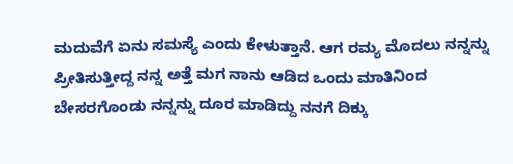ಮದುವೆಗೆ ಏನು ಸಮಸ್ಯೆ ಎಂದು ಕೇಳುತ್ತಾನೆ. ಆಗ ರಮ್ಯ ಮೊದಲು ನನ್ನನ್ನು ಪ್ರೀತಿಸುತ್ತೀದ್ದ ನನ್ನ ಅತ್ತೆ ಮಗ ನಾನು ಆಡಿದ ಒಂದು ಮಾತಿನಿಂದ ಬೇಸರಗೊಂಡು ನನ್ನನ್ನು ದೂರ ಮಾಡಿದ್ದು ನನಗೆ ದಿಕ್ಕು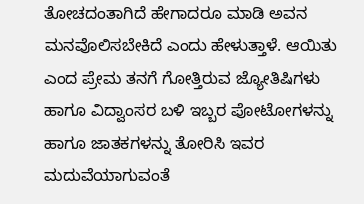ತೋಚದಂತಾಗಿದೆ ಹೇಗಾದರೂ ಮಾಡಿ ಅವನ ಮನವೊಲಿಸಬೇಕಿದೆ ಎಂದು ಹೇಳುತ್ತಾಳೆ. ಆಯಿತು ಎಂದ ಪ್ರೇಮ ತನಗೆ ಗೋತ್ತಿರುವ ಜ್ಯೋತಿಷಿಗಳು ಹಾಗೂ ವಿದ್ವಾಂಸರ ಬಳಿ ಇಬ್ಬರ ಪೋಟೋಗಳನ್ನು ಹಾಗೂ ಜಾತಕಗಳನ್ನು ತೋರಿಸಿ ಇವರ ಮದುವೆಯಾಗುವಂತೆ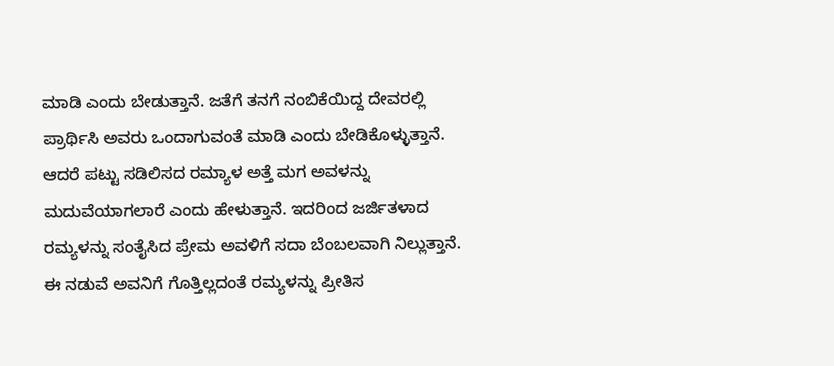ಮಾಡಿ ಎಂದು ಬೇಡುತ್ತಾನೆ. ಜತೆಗೆ ತನಗೆ ನಂಬಿಕೆಯಿದ್ದ ದೇವರಲ್ಲಿ ಪ್ರಾರ್ಥಿಸಿ ಅವರು ಒಂದಾಗುವಂತೆ ಮಾಡಿ ಎಂದು ಬೇಡಿಕೊಳ್ಳುತ್ತಾನೆ.
ಆದರೆ ಪಟ್ಟು ಸಡಿಲಿಸದ ರಮ್ಯಾಳ ಅತ್ತೆ ಮಗ ಅವಳನ್ನು ಮದುವೆಯಾಗಲಾರೆ ಎಂದು ಹೇಳುತ್ತಾನೆ. ಇದರಿಂದ ಜರ್ಜಿತಳಾದ ರಮ್ಯಳನ್ನು ಸಂತೈಸಿದ ಪ್ರೇಮ ಅವಳಿಗೆ ಸದಾ ಬೆಂಬಲವಾಗಿ ನಿಲ್ಲುತ್ತಾನೆ. ಈ ನಡುವೆ ಅವನಿಗೆ ಗೊತ್ತಿಲ್ಲದಂತೆ ರಮ್ಯಳನ್ನು ಪ್ರೀತಿಸ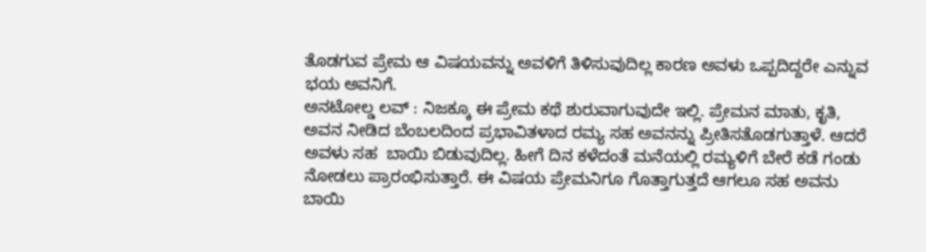ತೊಡಗುವ ಪ್ರೇಮ ಆ ವಿಷಯವನ್ನು ಅವಳಿಗೆ ತಿಳಿಸುವುದಿಲ್ಲ ಕಾರಣ ಅವಳು ಒಪ್ಪದಿದ್ದರೇ ಎನ್ನುವ ಭಯ ಅವನಿಗೆ.
ಅನಟೋಲ್ಡ ಲವ್ : ನಿಜಕ್ಕೂ ಈ ಪ್ರೇಮ ಕಥೆ ಶುರುವಾಗುವುದೇ ಇಲ್ಲಿ. ಪ್ರೇಮನ ಮಾತು, ಕೃತಿ, ಅವನ ನೀಡಿದ ಬೆಂಬಲದಿಂದ ಪ್ರಭಾವಿತಳಾದ ರಮ್ಯ ಸಹ ಅವನನ್ನು ಪ್ರೀತಿಸತೊಡಗುತ್ತಾಳೆ. ಆದರೆ ಅವಳು ಸಹ  ಬಾಯಿ ಬಿಡುವುದಿಲ್ಲ. ಹೀಗೆ ದಿನ ಕಳೆದಂತೆ ಮನೆಯಲ್ಲಿ ರಮ್ಯಳಿಗೆ ಬೇರೆ ಕಡೆ ಗಂಡು ನೋಡಲು ಪ್ರಾರಂಭಿಸುತ್ತಾರೆ. ಈ ವಿಷಯ ಪ್ರೇಮನಿಗೂ ಗೊತ್ತಾಗುತ್ತದೆ ಆಗಲೂ ಸಹ ಅವನು ಬಾಯಿ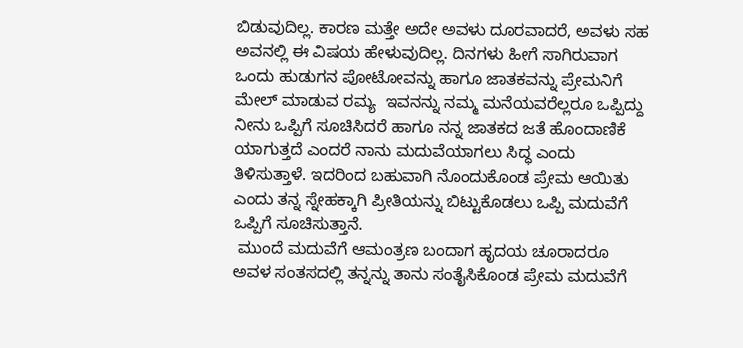ಬಿಡುವುದಿಲ್ಲ. ಕಾರಣ ಮತ್ತೇ ಅದೇ ಅವಳು ದೂರವಾದರೆ, ಅವಳು ಸಹ ಅವನಲ್ಲಿ ಈ ವಿಷಯ ಹೇಳುವುದಿಲ್ಲ. ದಿನಗಳು ಹೀಗೆ ಸಾಗಿರುವಾಗ ಒಂದು ಹುಡುಗನ ಪೋಟೋವನ್ನು ಹಾಗೂ ಜಾತಕವನ್ನು ಪ್ರೇಮನಿಗೆ ಮೇಲ್ ಮಾಡುವ ರಮ್ಯ  ಇವನನ್ನು ನಮ್ಮ ಮನೆಯವರೆಲ್ಲರೂ ಒಪ್ಪಿದ್ದು ನೀನು ಒಪ್ಪಿಗೆ ಸೂಚಿಸಿದರೆ ಹಾಗೂ ನನ್ನ ಜಾತಕದ ಜತೆ ಹೊಂದಾಣಿಕೆ ಯಾಗುತ್ತದೆ ಎಂದರೆ ನಾನು ಮದುವೆಯಾಗಲು ಸಿದ್ಧ ಎಂದು ತಿಳಿಸುತ್ತಾಳೆ. ಇದರಿಂದ ಬಹುವಾಗಿ ನೊಂದುಕೊಂಡ ಪ್ರೇಮ ಆಯಿತು ಎಂದು ತನ್ನ ಸ್ನೇಹಕ್ಕಾಗಿ ಪ್ರೀತಿಯನ್ನು ಬಿಟ್ಟುಕೊಡಲು ಒಪ್ಪಿ ಮದುವೆಗೆ ಒಪ್ಪಿಗೆ ಸೂಚಿಸುತ್ತಾನೆ.
 ಮುಂದೆ ಮದುವೆಗೆ ಆಮಂತ್ರಣ ಬಂದಾಗ ಹೃದಯ ಚೂರಾದರೂ ಅವಳ ಸಂತಸದಲ್ಲಿ ತನ್ನನ್ನು ತಾನು ಸಂತೈಸಿಕೊಂಡ ಪ್ರೇಮ ಮದುವೆಗೆ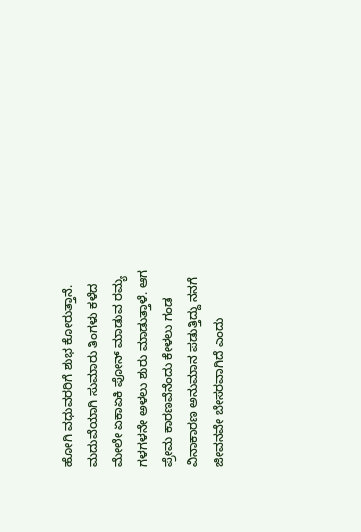ಹೋಗಿ ವಧುವರರಿಗೆ ಶುಭ ಕೋರುತ್ತಾನೆ. ಮದುವೆಯಾಗಿ ಸುಮಾರು ತಿಂಗಳು ಕಳೆದ ಮೇಲೇ ಏಕಾಏಕಿ ಪೋನ್ ಮಾಡುವ ರಮ್ಯ ಗಳಗಳನೇ ಅಳಲು ಶುರು ಮಾಡುತ್ತಾಳೆ. ಆಗ ಪ್ರೇಮ ಕಾರಣವೆನೆಂದು ಕೇಳಲು ಗಂಡ ವಿನಾಕಾರಣ ಅನುಮಾನ ಪಡುತ್ತಿದ್ದು ನನಗೆ ಜೀವನವೇ ಬೇಸರವಾಗಿದೆ ಎಂದು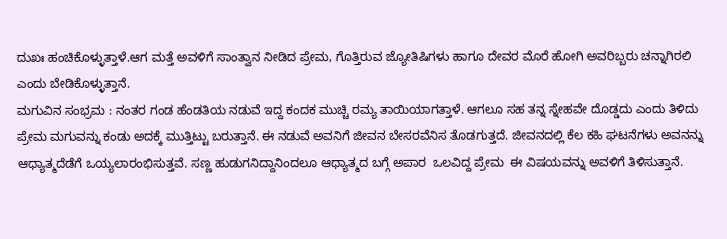ದುಖಃ ಹಂಚಿಕೊಳ್ಳುತ್ತಾಳೆ.ಆಗ ಮತ್ತೆ ಅವಳಿಗೆ ಸಾಂತ್ವಾನ ನೀಡಿದ ಪ್ರೇಮ, ಗೊತ್ತಿರುವ ಜ್ಯೋತಿಷಿಗಳು ಹಾಗೂ ದೇವರ ಮೊರೆ ಹೋಗಿ ಅವರಿಬ್ಬರು ಚನ್ನಾಗಿರಲಿ ಎಂದು ಬೇಡಿಕೊಳ್ಳುತ್ತಾನೆ.
ಮಗುವಿನ ಸಂಭ್ರಮ : ನಂತರ ಗಂಡ ಹೆಂಡತಿಯ ನಡುವೆ ಇದ್ದ ಕಂದಕ ಮುಚ್ಚಿ ರಮ್ಯ ತಾಯಿಯಾಗತ್ತಾಳೆ. ಆಗಲೂ ಸಹ ತನ್ನ ಸ್ನೇಹವೇ ದೊಡ್ಡದು ಎಂದು ತಿಳಿದು ಪ್ರೇಮ ಮಗುವನ್ನು ಕಂಡು ಅದಕ್ಕೆ ಮುತ್ತಿಟ್ಟು ಬರುತ್ತಾನೆ. ಈ ನಡುವೆ ಅವನಿಗೆ ಜೀವನ ಬೇಸರವೆನಿಸ ತೊಡಗುತ್ತದೆ. ಜೀವನದಲ್ಲಿ ಕೆಲ ಕಹಿ ಘಟನೆಗಳು ಅವನನ್ನು ಆಧ್ಯಾತ್ಮದೆಡೆಗೆ ಒಯ್ಯಲಾರಂಭಿಸುತ್ತವೆ. ಸಣ್ಣ ಹುಡುಗನಿದ್ದಾನಿಂದಲೂ ಆಧ್ಯಾತ್ಮದ ಬಗ್ಗೆ ಅಪಾರ  ಒಲವಿದ್ದ ಪ್ರೇಮ  ಈ ವಿಷಯವನ್ನು ಅವಳಿಗೆ ತಿಳಿಸುತ್ತಾನೆ.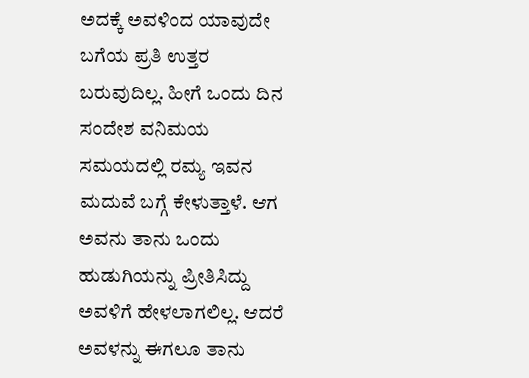ಅದಕ್ಕೆ ಅವಳಿಂದ ಯಾವುದೇ ಬಗೆಯ ಪ್ರತಿ ಉತ್ತರ ಬರುವುದಿಲ್ಲ. ಹೀಗೆ ಒಂದು ದಿನ ಸಂದೇಶ ವನಿಮಯ ಸಮಯದಲ್ಲಿ ರಮ್ಯ ಇವನ ಮದುವೆ ಬಗ್ಗೆ ಕೇಳುತ್ತಾಳೆ. ಆಗ ಅವನು ತಾನು ಒಂದು ಹುಡುಗಿಯನ್ನು ಪ್ರೀತಿಸಿದ್ದು ಅವಳಿಗೆ ಹೇಳಲಾಗಲಿಲ್ಲ. ಆದರೆ ಅವಳನ್ನು ಈಗಲೂ ತಾನು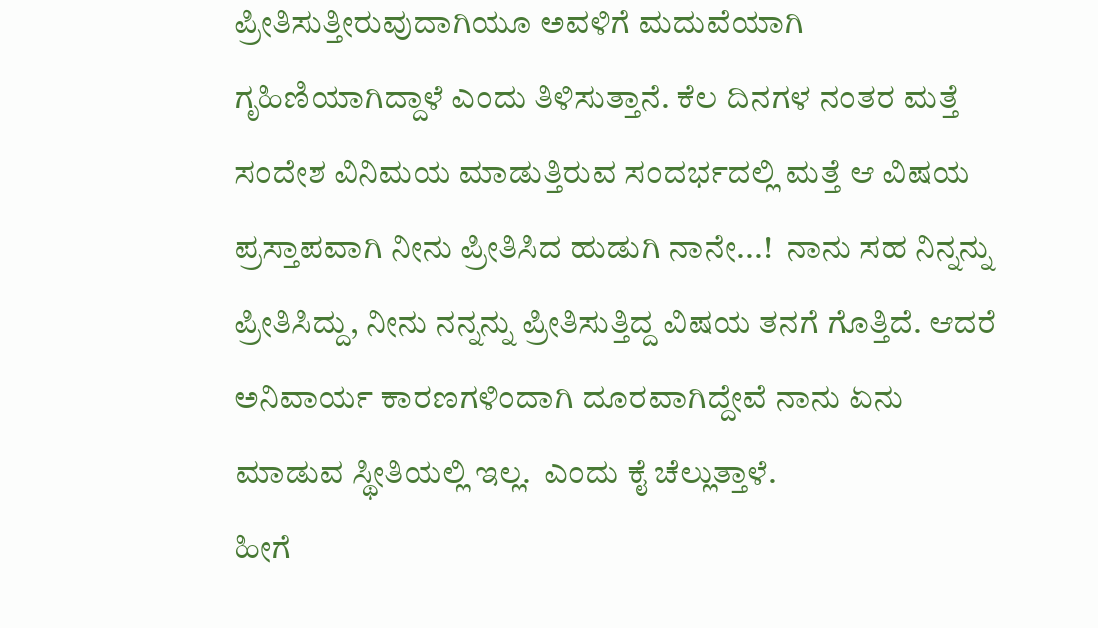ಪ್ರೀತಿಸುತ್ತೀರುವುದಾಗಿಯೂ ಅವಳಿಗೆ ಮದುವೆಯಾಗಿ ಗೃಹಿಣಿಯಾಗಿದ್ದಾಳೆ ಎಂದು ತಿಳಿಸುತ್ತಾನೆ. ಕೆಲ ದಿನಗಳ ನಂತರ ಮತ್ತೆ ಸಂದೇಶ ವಿನಿಮಯ ಮಾಡುತ್ತಿರುವ ಸಂದರ್ಭದಲ್ಲಿ ಮತ್ತೆ ಆ ವಿಷಯ ಪ್ರಸ್ತಾಪವಾಗಿ ನೀನು ಪ್ರೀತಿಸಿದ ಹುಡುಗಿ ನಾನೇ...!  ನಾನು ಸಹ ನಿನ್ನನ್ನು ಪ್ರೀತಿಸಿದ್ದು, ನೀನು ನನ್ನನ್ನು ಪ್ರೀತಿಸುತ್ತಿದ್ದ ವಿಷಯ ತನಗೆ ಗೊತ್ತಿದೆ. ಆದರೆ ಅನಿವಾರ್ಯ ಕಾರಣಗಳಿಂದಾಗಿ ದೂರವಾಗಿದ್ದೇವೆ ನಾನು ಏನು ಮಾಡುವ ಸ್ಥೀತಿಯಲ್ಲಿ ಇಲ್ಲ.  ಎಂದು ಕೈ ಚೆಲ್ಲುತ್ತಾಳೆ.
ಹೀಗೆ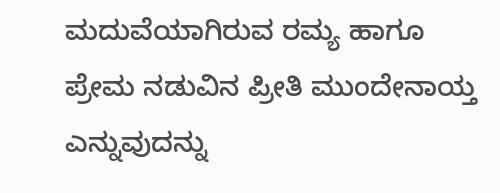ಮದುವೆಯಾಗಿರುವ ರಮ್ಯ ಹಾಗೂ  ಪ್ರೇಮ ನಡುವಿನ ಪ್ರೀತಿ ಮುಂದೇನಾಯ್ತ ಎನ್ನುವುದನ್ನು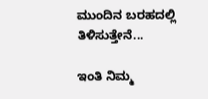ಮುಂದಿನ ಬರಹದಲ್ಲಿ ತಿಳಿಸುತ್ತೇನೆ...

ಇಂತಿ ನಿಮ್ಮ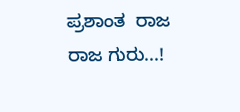ಪ್ರಶಾಂತ  ರಾಜ ರಾಜ ಗುರು...!